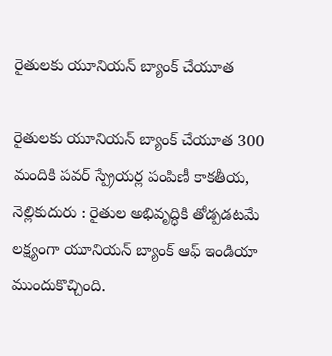రైతులకు యూనియన్ బ్యాంక్ చేయూత

రైతులకు యూనియన్ బ్యాంక్ చేయూత 300 మందికి పవర్ స్ప్రేయర్ల పంపిణీ కాకతీయ, నెల్లికుదురు : రైతుల అభివృద్ధికి తోడ్పడటమే లక్ష్యంగా యూనియన్ బ్యాంక్ ఆఫ్ ఇండియా ముందుకొచ్చింది.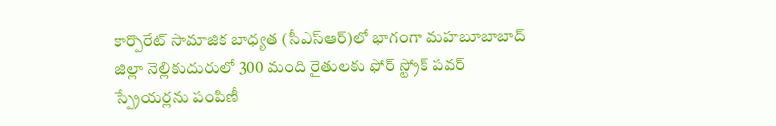కార్పొరేట్ సామాజిక బాధ్యత (సీఎస్‌ఆర్)లో భాగంగా మహబూబాబాద్ జిల్లా నెల్లికుదురులో 300 మంది రైతులకు ఫోర్ స్ట్రోక్ పవర్ స్ప్రేయర్లను పంపిణీ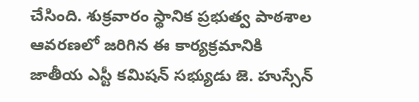చేసింది. శుక్రవారం స్థానిక ప్రభుత్వ పాఠశాల ఆవరణలో జరిగిన ఈ కార్యక్రమానికి జాతీయ ఎస్టీ కమిషన్ సభ్యుడు జె. హుస్సేన్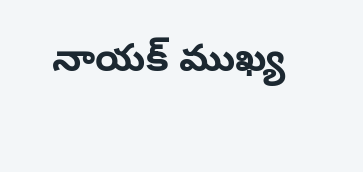నాయక్ ముఖ్య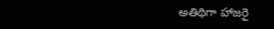అతిథిగా హాజరై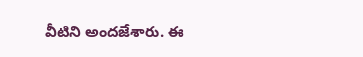వీటిని అందజేశారు. ఈ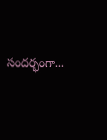సందర్భంగా...